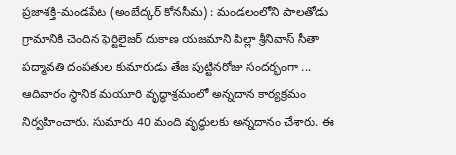ప్రజాశక్తి-మండపేట (అంబేద్కర్ కోనసీమ) : మండలంలోని పాలతోడు గ్రామానికి చెందిన ఫెర్టిలైజర్ దుకాణ యజమాని పిల్లా శ్రీనివాస్ సీతా పద్మావతి దంపతుల కుమారుడు తేజ పుట్టినరోజు సందర్భంగా ... ఆదివారం స్థానిక మయూరి వృద్ధాశ్రమంలో అన్నదాన కార్యక్రమం నిర్వహించారు. సుమారు 40 మంది వృద్ధులకు అన్నదానం చేశారు. ఈ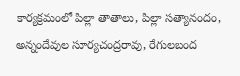కార్యక్రమంలో పిల్లా తాతాలు, పిల్లా సత్యానందం, అన్నందేవుల సూర్యచంద్రరావు, రేగులబంద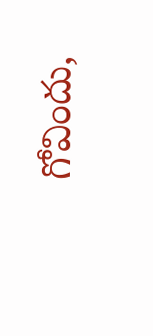గోవిందు,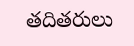తదితరులు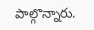పాల్గొన్నారు.